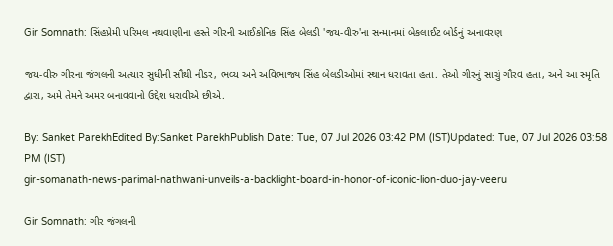Gir Somnath: સિંહપ્રેમી પરિમલ નથવાણીના હસ્તે ગીરની આઈકોનિક સિંહ બેલડી 'જય-વીરુ'ના સન્માનમાં બેકલાઈટ બોર્ડનું અનાવરણ

જય-વીરુ ગીરના જંગલની અત્યાર સુધીની સૌથી નીડર, ભવ્ય અને અવિભાજ્ય સિંહ બેલડીઓમાં સ્થાન ધરાવતા હતા. તેઓ ગીરનું સાચું ગૌરવ હતા, અને આ સ્મૃતિ દ્વારા, અમે તેમને અમર બનાવવાનો ઉદ્દેશ ધરાવીએ છીએ.

By: Sanket ParekhEdited By:Sanket ParekhPublish Date: Tue, 07 Jul 2026 03:42 PM (IST)Updated: Tue, 07 Jul 2026 03:58 PM (IST)
gir-somanath-news-parimal-nathwani-unveils-a-backlight-board-in-honor-of-iconic-lion-duo-jay-veeru

Gir Somnath: ગીર જંગલની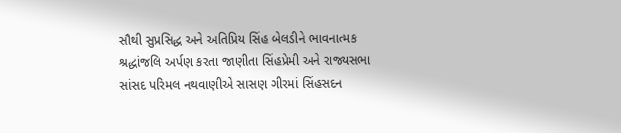સૌથી સુપ્રસિદ્ધ અને અતિપ્રિય સિંહ બેલડીને ભાવનાત્મક શ્રદ્ધાંજલિ અર્પણ કરતા જાણીતા સિંહપ્રેમી અને રાજ્યસભા સાંસદ પરિમલ નથવાણીએ સાસણ ગીરમાં સિંહસદન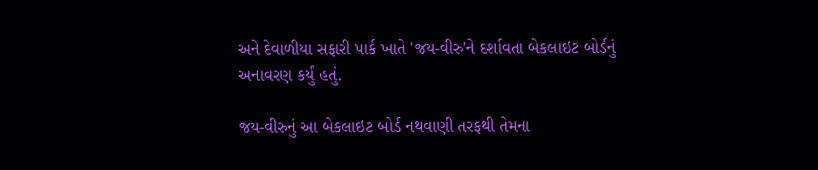અને દેવાળીયા સફારી પાર્ક ખાતે 'જય-વીરુ'ને દર્શાવતા બેકલાઇટ બોર્ડનું અનાવરણ કર્યું હતું.

જય-વીરુનું આ બેકલાઇટ બોર્ડ નથવાણી તરફથી તેમના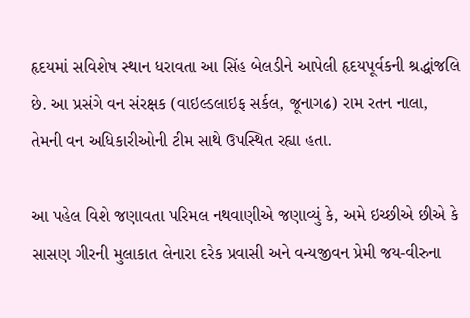હૃદયમાં સવિશેષ સ્થાન ધરાવતા આ સિંહ બેલડીને આપેલી હૃદયપૂર્વકની શ્રદ્ધાંજલિ છે. આ પ્રસંગે વન સંરક્ષક (વાઇલ્ડલાઇફ સર્કલ, જૂનાગઢ) રામ રતન નાલા, તેમની વન અધિકારીઓની ટીમ સાથે ઉપસ્થિત રહ્યા હતા.

આ પહેલ વિશે જણાવતા પરિમલ નથવાણીએ જણાવ્યું કે, અમે ઇચ્છીએ છીએ કે સાસણ ગીરની મુલાકાત લેનારા દરેક પ્રવાસી અને વન્યજીવન પ્રેમી જય-વીરુના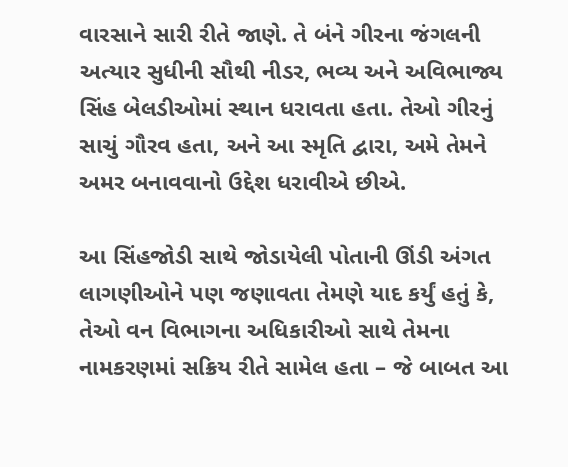વારસાને સારી રીતે જાણે. તે બંને ગીરના જંગલની અત્યાર સુધીની સૌથી નીડર, ભવ્ય અને અવિભાજ્ય સિંહ બેલડીઓમાં સ્થાન ધરાવતા હતા. તેઓ ગીરનું સાચું ગૌરવ હતા, અને આ સ્મૃતિ દ્વારા, અમે તેમને અમર બનાવવાનો ઉદ્દેશ ધરાવીએ છીએ.

આ સિંહજોડી સાથે જોડાયેલી પોતાની ઊંડી અંગત લાગણીઓને પણ જણાવતા તેમણે યાદ કર્યું હતું કે, તેઓ વન વિભાગના અધિકારીઓ સાથે તેમના નામકરણમાં સક્રિય રીતે સામેલ હતા – જે બાબત આ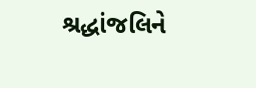શ્રદ્ધાંજલિને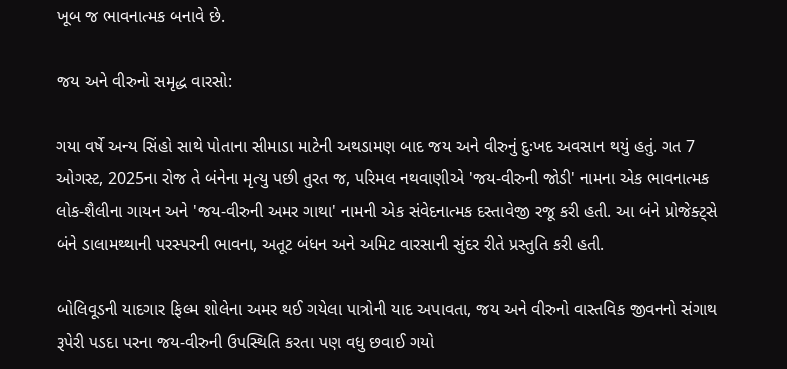ખૂબ જ ભાવનાત્મક બનાવે છે.

જય અને વીરુનો સમૃદ્ધ વારસો:

ગયા વર્ષે અન્ય સિંહો સાથે પોતાના સીમાડા માટેની અથડામણ બાદ જય અને વીરુનું દુઃખદ અવસાન થયું હતું. ગત 7 ઓગસ્ટ, 2025ના રોજ તે બંનેના મૃત્યુ પછી તુરત જ, પરિમલ નથવાણીએ 'જય-વીરુની જોડી' નામના એક ભાવનાત્મક લોક-શૈલીના ગાયન અને 'જય-વીરુની અમર ગાથા' નામની એક સંવેદનાત્મક દસ્તાવેજી રજૂ કરી હતી. આ બંને પ્રોજેક્ટ્સે બંને ડાલામથ્થાની પરસ્પરની ભાવના, અતૂટ બંધન અને અમિટ વારસાની સુંદર રીતે પ્રસ્તુતિ કરી હતી.

બોલિવૂડની યાદગાર ફિલ્મ શોલેના અમર થઈ ગયેલા પાત્રોની યાદ અપાવતા, જય અને વીરુનો વાસ્તવિક જીવનનો સંગાથ રૂપેરી પડદા પરના જય-વીરુની ઉપસ્થિતિ કરતા પણ વધુ છવાઈ ગયો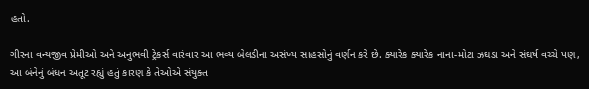હતો.

ગીરના વન્યજીવ પ્રેમીઓ અને અનુભવી ટ્રેકર્સ વારંવાર આ ભવ્ય બેલડીના અસંખ્ય સાહસોનું વર્ણન કરે છે. ક્યારેક ક્યારેક નાના-મોટા ઝઘડા અને સંઘર્ષ વચ્ચે પણ, આ બંનેનું બંધન અતૂટ રહ્યું હતું કારણ કે તેઓએ સંયુક્ત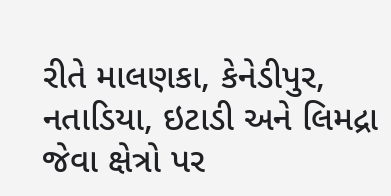રીતે માલણકા, કેનેડીપુર, નતાડિયા, ઇટાડી અને લિમદ્રા જેવા ક્ષેત્રો પર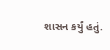શાસન કર્યું હતું.